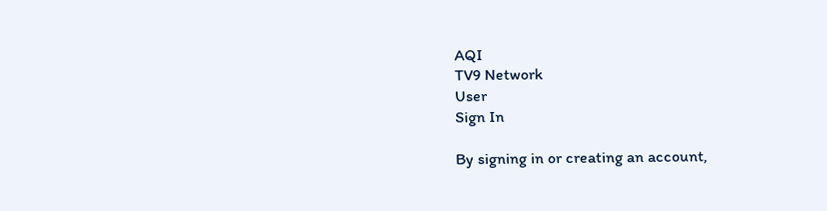AQI
TV9 Network
User
Sign In

By signing in or creating an account,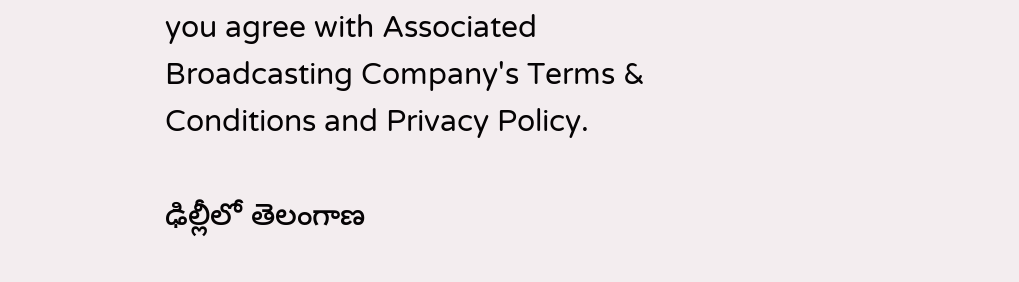you agree with Associated Broadcasting Company's Terms & Conditions and Privacy Policy.

ఢిల్లీలో తెలంగాణ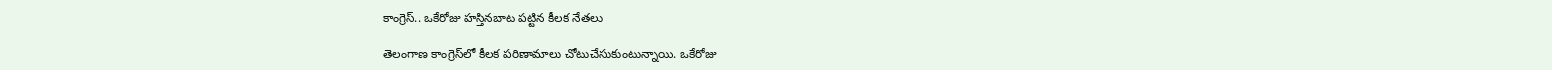కాంగ్రెస్‌.. ఒకేరోజు హస్తినబాట పట్టిన కీలక నేతలు

తెలంగాణ కాంగ్రెస్‌లో కీలక పరిణామాలు చోటుచేసుకుంటున్నాయి. ఒకేరోజు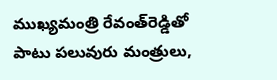ముఖ్యమంత్రి రేవంత్‌రెడ్డితో పాటు పలువురు మంత్రులు,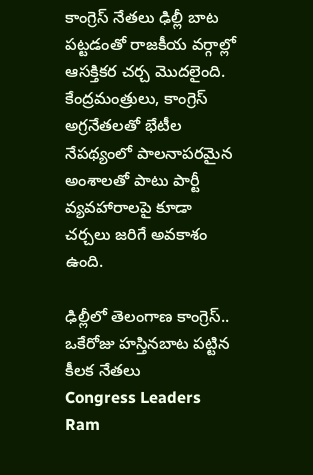కాంగ్రెస్‌ నేతలు ఢిల్లీ బాట పట్టడంతో రాజకీయ వర్గాల్లో ఆసక్తికర చర్చ మొదలైంది. కేంద్రమంత్రులు, కాంగ్రెస్‌ అగ్రనేతలతో భేటీల నేపథ్యంలో పాలనాపరమైన అంశాలతో పాటు పార్టీ వ్యవహారాలపై కూడా చర్చలు జరిగే అవకాశం ఉంది.

ఢిల్లీలో తెలంగాణ కాంగ్రెస్‌.. ఒకేరోజు హస్తినబాట పట్టిన కీలక నేతలు
Congress Leaders
Ram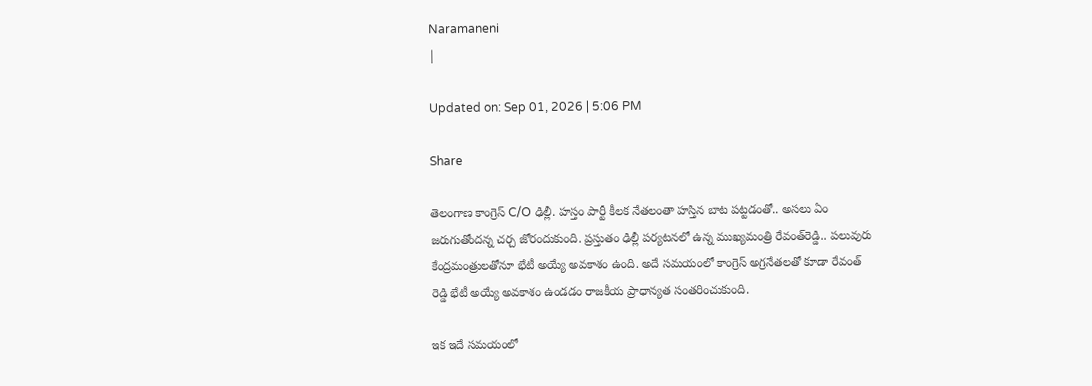Naramaneni
|

Updated on: Sep 01, 2026 | 5:06 PM

Share

తెలంగాణ కాంగ్రెస్ C/O ఢిల్లీ. హస్తం పార్టీ కీలక నేతలంతా హస్తిన బాట పట్టడంతో.. అసలు ఏం జరుగుతోందన్న చర్చ జోరందుకుంది. ప్రస్తుతం ఢిల్లీ పర్యటనలో ఉన్న ముఖ్యమంత్రి రేవంత్‌రెడ్డి.. పలువురు కేంద్రమంత్రులతోనూ భేటీ అయ్యే అవకాశం ఉంది. అదే సమయంలో కాంగ్రెస్ అగ్రనేతలతో కూడా రేవంత్ రెడ్డి భేటీ అయ్యే అవకాశం ఉండడం రాజకీయ ప్రాధాన్యత సంతరించుకుంది.

ఇక ఇదే సమయంలో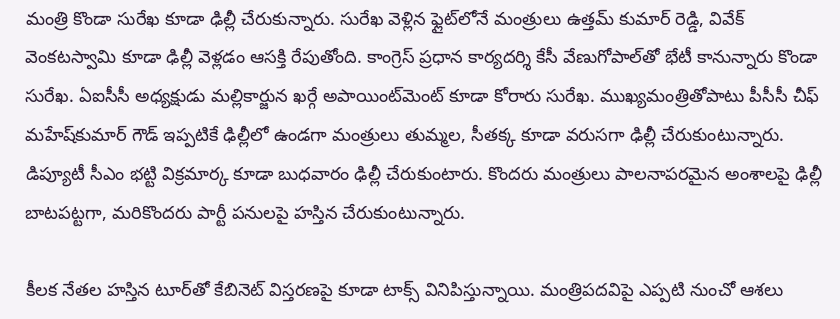మంత్రి కొండా సురేఖ కూడా ఢిల్లీ చేరుకున్నారు. సురేఖ వెళ్లిన ఫ్లైట్‌లోనే మంత్రులు ఉత్తమ్ కుమార్ రెడ్డి, వివేక్ వెంకటస్వామి కూడా ఢిల్లీ వెళ్లడం ఆసక్తి రేపుతోంది. కాంగ్రెస్ ప్రధాన కార్యదర్శి కేసీ వేణుగోపాల్‌తో భేటీ కానున్నారు కొండా సురేఖ. ఏఐసీసీ అధ్యక్షుడు మల్లికార్జున ఖర్గే అపాయింట్‌మెంట్ కూడా కోరారు సురేఖ. ముఖ్యమంత్రితోపాటు పీసీసీ చీఫ్ మహేష్‌కుమార్ గౌడ్ ఇప్పటికే ఢిల్లీలో ఉండగా మంత్రులు తుమ్మల, సీతక్క కూడా వరుసగా ఢిల్లీ చేరుకుంటున్నారు. డిప్యూటీ సీఎం భట్టి విక్రమార్క కూడా బుధవారం ఢిల్లీ చేరుకుంటారు. కొందరు మంత్రులు పాలనాపరమైన అంశాలపై ఢిల్లీ బాటపట్టగా, మరికొందరు పార్టీ పనులపై హస్తిన చేరుకుంటున్నారు.

కీలక నేతల హస్తిన టూర్‌తో కేబినెట్ విస్తరణపై కూడా టాక్స్‌ వినిపిస్తున్నాయి. మంత్రిపదవిపై ఎప్పటి నుంచో ఆశలు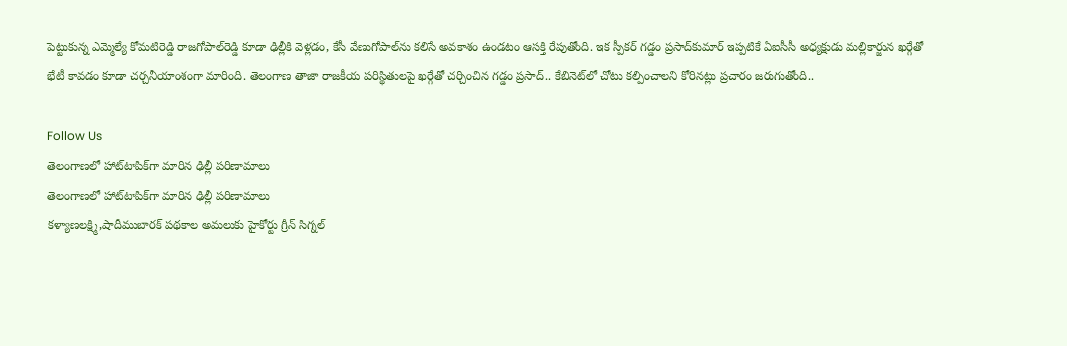పెట్టుకున్న ఎమ్మెల్యే కోమటిరెడ్డి రాజగోపాల్‌రెడ్డి కూడా ఢిల్లీకి వెళ్లడం, కేసీ వేణుగోపాల్‌ను కలిసే అవకాశం ఉండటం ఆసక్తి రేపుతోంది. ఇక స్పీకర్ గడ్డం ప్రసాద్‌కుమార్ ఇప్పటికే ఏఐసీసీ అధ్యక్షుడు మల్లికార్జున ఖర్గేతో భేటీ కావడం కూడా చర్చనీయాంశంగా మారింది. తెలంగాణ తాజా రాజకీయ పరిస్థితులపై ఖర్గేతో చర్చించిన గడ్డం ప్రసాద్.. కేబినెట్‌లో చోటు కల్పించాలని కోరినట్లు ప్రచారం జరుగుతోంది..

Follow Us
తెలంగాణలో హాట్‌టాపిక్‌గా మారిన ఢిల్లీ పరిణామాలు
తెలంగాణలో హాట్‌టాపిక్‌గా మారిన ఢిల్లీ పరిణామాలు
కళ్యాణలక్ష్మి,షాదీముబారక్‌ పథకాల అమలుకు హైకోర్టు గ్రీన్ సిగ్నల్‌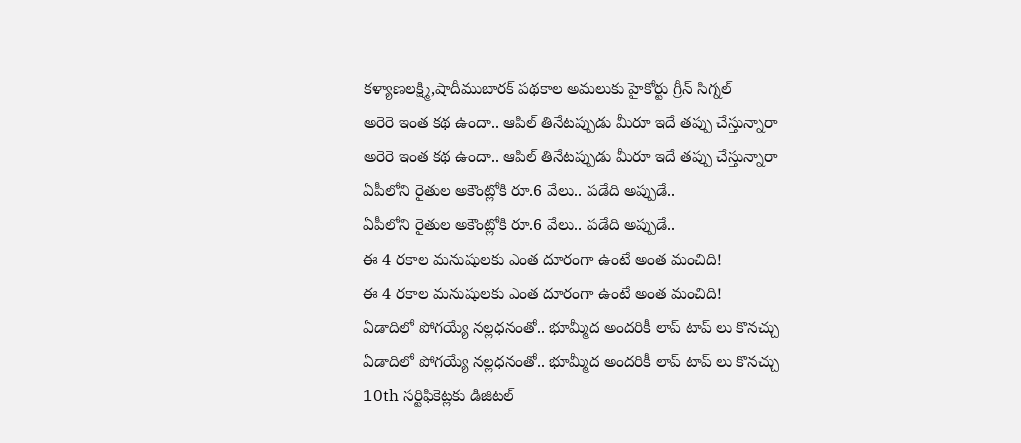కళ్యాణలక్ష్మి,షాదీముబారక్‌ పథకాల అమలుకు హైకోర్టు గ్రీన్ సిగ్నల్‌
అరెరె ఇంత కథ ఉందా.. ఆపిల్ తినేటప్పుడు మీరూ ఇదే తప్పు చేస్తున్నారా
అరెరె ఇంత కథ ఉందా.. ఆపిల్ తినేటప్పుడు మీరూ ఇదే తప్పు చేస్తున్నారా
ఏపీలోని రైతుల అకౌంట్లోకి రూ.6 వేలు.. పడేది అప్పుడే..
ఏపీలోని రైతుల అకౌంట్లోకి రూ.6 వేలు.. పడేది అప్పుడే..
ఈ 4 రకాల మనుషులకు ఎంత దూరంగా ఉంటే అంత మంచిది!
ఈ 4 రకాల మనుషులకు ఎంత దూరంగా ఉంటే అంత మంచిది!
ఏడాదిలో పోగయ్యే నల్లధనంతో.. భూమ్మీద అందరికీ లాప్ టాప్ లు కొనచ్చు
ఏడాదిలో పోగయ్యే నల్లధనంతో.. భూమ్మీద అందరికీ లాప్ టాప్ లు కొనచ్చు
10th సర్టిఫికెట్లకు డిజిటల్‌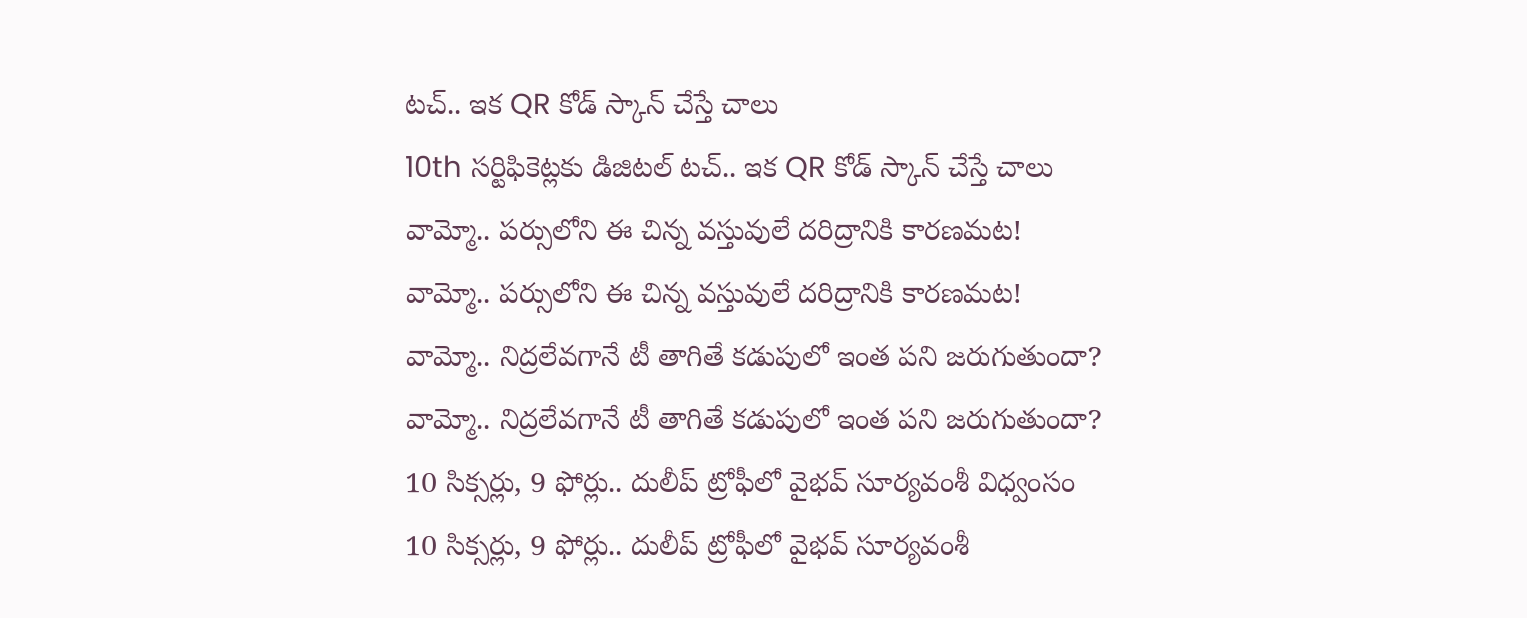టచ్‌.. ఇక QR కోడ్ స్కాన్ చేస్తే చాలు
10th సర్టిఫికెట్లకు డిజిటల్‌ టచ్‌.. ఇక QR కోడ్ స్కాన్ చేస్తే చాలు
వామ్మో.. పర్సులోని ఈ చిన్న వస్తువులే దరిద్రానికి కారణమట!
వామ్మో.. పర్సులోని ఈ చిన్న వస్తువులే దరిద్రానికి కారణమట!
వామ్మో.. నిద్రలేవగానే టీ తాగితే కడుపులో ఇంత పని జరుగుతుందా?
వామ్మో.. నిద్రలేవగానే టీ తాగితే కడుపులో ఇంత పని జరుగుతుందా?
10 సిక్సర్లు, 9 ఫోర్లు.. దులీప్ ట్రోఫీలో వైభవ్ సూర్యవంశీ విధ్వంసం
10 సిక్సర్లు, 9 ఫోర్లు.. దులీప్ ట్రోఫీలో వైభవ్ సూర్యవంశీ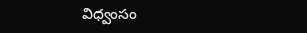విధ్వంసం